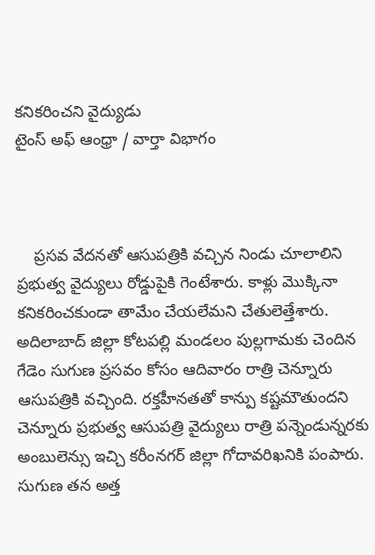కనికరించని వైద్యుడు
టైంస్ అఫ్ ఆంధ్రా / వార్తా విభాగం



    ప్రసవ వేదనతో ఆసుపత్రికి వచ్చిన నిండు చూలాలిని ప్రభుత్వ వైద్యులు రోడ్డుపైకి గెంటేశారు. కాళ్లు మొక్కినా కనికరించకుండా తామేం చేయలేమని చేతులెత్తేశారు. అదిలాబాద్‌ జిల్లా కోటపల్లి మండలం పుల్లగామకు చెందిన గేడెం సుగుణ ప్రసవం కోసం ఆదివారం రాత్రి చెన్నూరు ఆసుపత్రికి వచ్చింది. రక్తహీనతతో కాన్పు కష్టమౌతుందని చెన్నూరు ప్రభుత్వ ఆసుపత్రి వైద్యులు రాత్రి పన్నెండున్నరకు అంబులెన్సు ఇచ్చి కరీంనగర్‌ జిల్లా గోదావరిఖనికి పంపారు. సుగుణ తన అత్త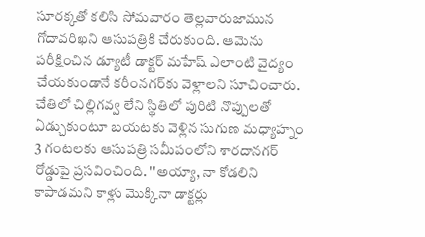సూరక్కతో కలిసి సోమవారం తెల్లవారుజామున గోదావరిఖని ఆసుపత్రికి చేరుకుంది. ఆమెను పరీక్షించిన డ్యూటీ డాక్టర్‌ మహేష్ ఎలాంటి వైద్యం చేయకుండానే కరీంనగర్‌కు వెళ్లాలని సూచించారు. చేతిలో చిల్లిగవ్వ లేని స్థితిలో పురిటి నొప్పులతో ఏడ్చుకుంటూ బయటకు వెళ్లిన సుగుణ మధ్యాహ్నం 3 గంటలకు ఆసుపత్రి సమీపంలోని శారదానగర్‌ రోడ్డుపై ప్రసవించింది. ''అయ్యా, నా కోడలిని కాపాడమని కాళ్లు మొక్కినా డాక్టర్లు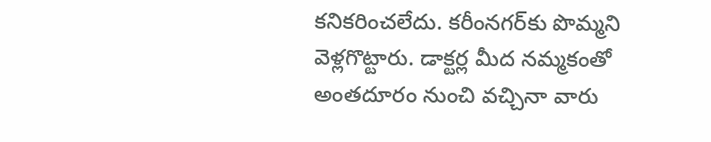కనికరించలేదు. కరీంనగర్‌కు పొమ్మని వెళ్లగొట్టారు. డాక్టర్ల మీద నమ్మకంతో అంతదూరం నుంచి వచ్చినా వారు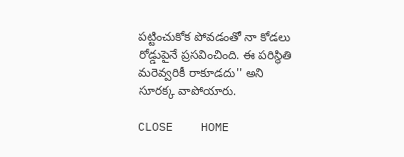పట్టించుకోక పోవడంతో నా కోడలు రోడ్డుపైనే ప్రసవించింది. ఈ పరిస్థితి మరెవ్వరికీ రాకూడదు'' అని సూరక్క వాపోయారు.

CLOSE    HOME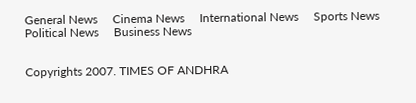General News     Cinema News     International News     Sports News     Political News     Business News


Copyrights 2007. TIMES OF ANDHRA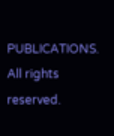PUBLICATIONS. All rights reserved.